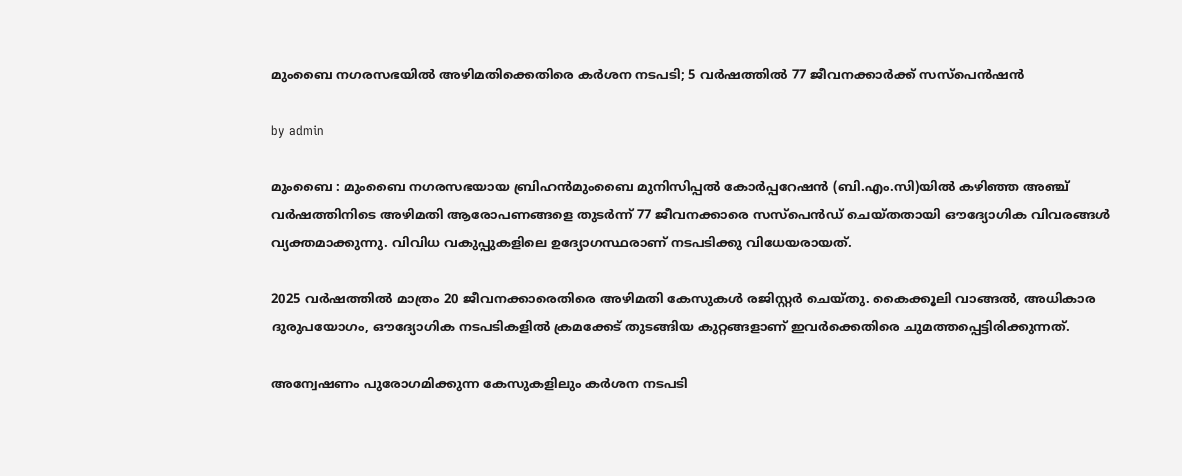മുംബൈ നഗരസഭയിൽ അഴിമതിക്കെതിരെ കർശന നടപടി; 5 വർഷത്തിൽ 77 ജീവനക്കാർക്ക് സസ്‌പെൻഷൻ

by admin

മുംബൈ : മുംബൈ നഗരസഭയായ ബ്രിഹൻമുംബൈ മുനിസിപ്പൽ കോർപ്പറേഷൻ (ബി.എം.സി)യിൽ കഴിഞ്ഞ അഞ്ച് വർഷത്തിനിടെ അഴിമതി ആരോപണങ്ങളെ തുടർന്ന് 77 ജീവനക്കാരെ സസ്‌പെൻഡ് ചെയ്തതായി ഔദ്യോഗിക വിവരങ്ങൾ വ്യക്തമാക്കുന്നു. വിവിധ വകുപ്പുകളിലെ ഉദ്യോഗസ്ഥരാണ് നടപടിക്കു വിധേയരായത്.

2025 വർഷത്തിൽ മാത്രം 20 ജീവനക്കാരെതിരെ അഴിമതി കേസുകൾ രജിസ്റ്റർ ചെയ്തു. കൈക്കൂലി വാങ്ങൽ, അധികാര ദുരുപയോഗം, ഔദ്യോഗിക നടപടികളിൽ ക്രമക്കേട് തുടങ്ങിയ കുറ്റങ്ങളാണ് ഇവർക്കെതിരെ ചുമത്തപ്പെട്ടിരിക്കുന്നത്.

അന്വേഷണം പുരോഗമിക്കുന്ന കേസുകളിലും കർശന നടപടി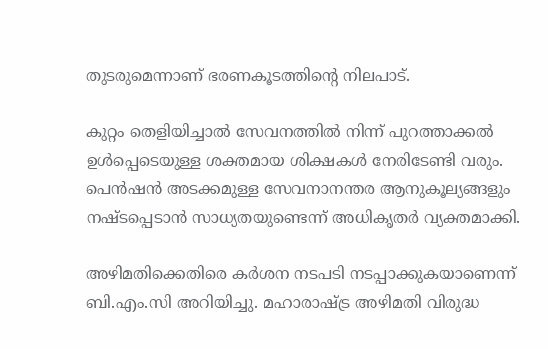തുടരുമെന്നാണ് ഭരണകൂടത്തിന്റെ നിലപാട്.

കുറ്റം തെളിയിച്ചാൽ സേവനത്തിൽ നിന്ന് പുറത്താക്കൽ ഉൾപ്പെടെയുള്ള ശക്തമായ ശിക്ഷകൾ നേരിടേണ്ടി വരും. പെൻഷൻ അടക്കമുള്ള സേവനാനന്തര ആനുകൂല്യങ്ങളും നഷ്ടപ്പെടാൻ സാധ്യതയുണ്ടെന്ന് അധികൃതർ വ്യക്തമാക്കി.

അഴിമതിക്കെതിരെ കർശന നടപടി നടപ്പാക്കുകയാണെന്ന് ബി.എം.സി അറിയിച്ചു. മഹാരാഷ്ട്ര അഴിമതി വിരുദ്ധ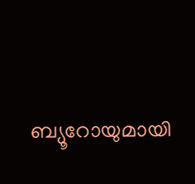ബ്യൂറോയുമായി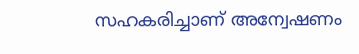സഹകരിച്ചാണ് അന്വേഷണം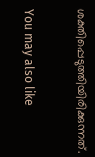ശക്തിപ്പെടുത്തിയിരിക്കുന്നത്.

You may also like